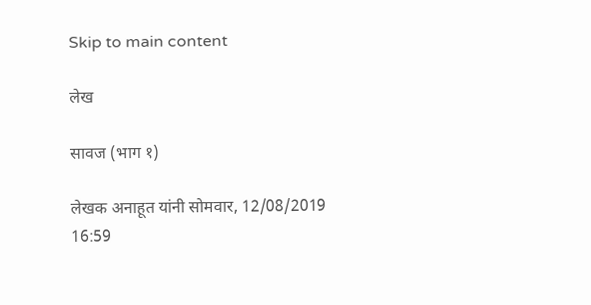Skip to main content

लेख

सावज (भाग १)

लेखक अनाहूत यांनी सोमवार, 12/08/2019 16:59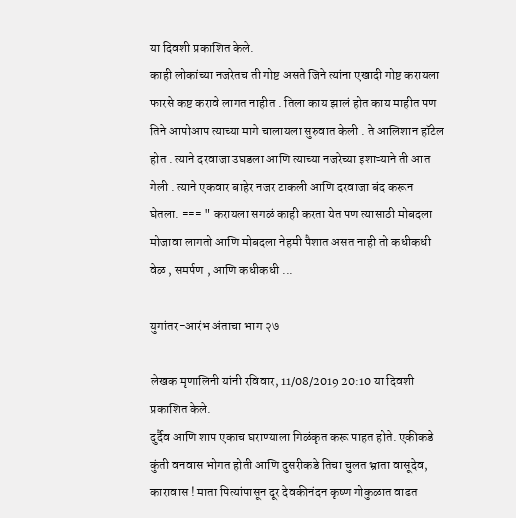या दिवशी प्रकाशित केले.
काही लोकांच्या नजरेतच ती गोष्ट असते जिने त्यांना एखादी गोष्ट करायला फारसे कष्ट करावे लागत नाहीत . तिला काय झालं होत काय माहीत पण तिने आपोआप त्याच्या मागे चालायला सुरुवात केली . ते आलिशान हॉटेल होत . त्याने दरवाजा उघडला आणि त्याच्या नजरेच्या इशाऱ्याने ती आत गेली . त्याने एकवार बाहेर नजर टाकली आणि दरवाजा बंद करून घेतला. === " करायला सगळं काही करता येत पण त्यासाठी मोबदला मोजावा लागतो आणि मोबदला नेहमी पैशात असत नाही तो कधीकधी वेळ , समर्पण , आणि कधीकधी ...

युगांतर-आरंभ अंताचा भाग २७

लेखक मृणालिनी यांनी रविवार, 11/08/2019 20:10 या दिवशी प्रकाशित केले.
दुर्दैव आणि शाप एकाच घराण्याला गिळंकृत करू पाहत होते. एकीकडे कुंती वनवास भोगत होती आणि दुसरीकडे तिचा चुलत भ्राता वासूदेव, कारावास ! माता पित्यांपासून दूर देवकीनंदन कृष्ण गोकुळात वाढत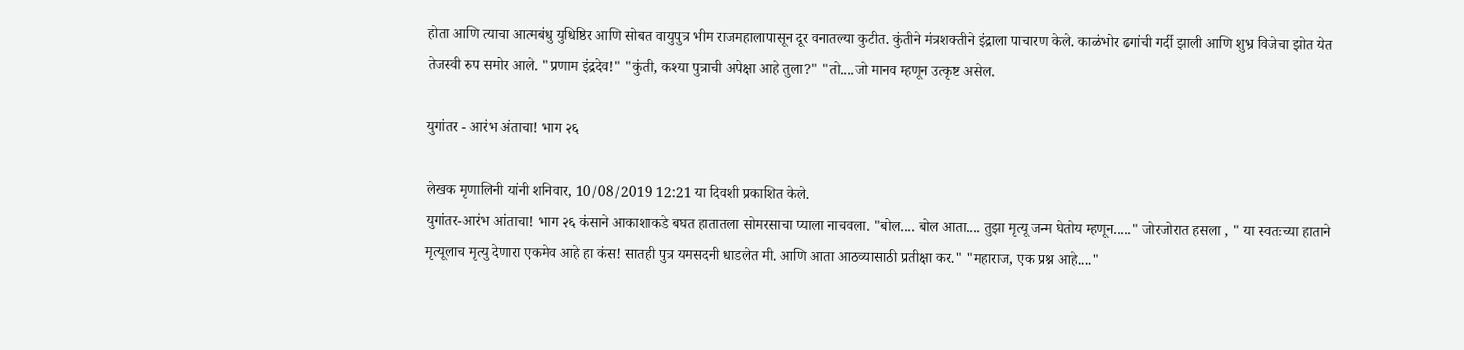होता आणि त्याचा आत्मबंधु युधिष्ठिर आणि सोबत वायुपुत्र भीम राजमहालापासून दूर वनातल्या कुटीत. कुंतीने मंत्रशक्तीने इंद्राला पाचारण केले. काळंभोर ढगांची गर्दी झाली आणि शुभ्र विजेचा झोत येत तेजस्वी रुप समोर आले. "प्रणाम इंद्रदेव!" "कुंती, कश्या पुत्राची अपेक्षा आहे तुला?" "तो....जो मानव म्हणून उत्कृष्ट असेल.

युगांतर - आरंभ अंताचा! भाग २६

लेखक मृणालिनी यांनी शनिवार, 10/08/2019 12:21 या दिवशी प्रकाशित केले.
युगांतर-आरंभ आंताचा! भाग २६ कंसाने आकाशाकडे बघत हातातला सोमरसाचा प्याला नाचवला. "बोल.... बोल आता.... तुझा मृत्यू जन्म घेतोय म्हणून....." जोरजोरात हसला , " या स्वतःच्या हाताने मृत्यूलाच मृत्यु देणारा एकमेव आहे हा कंस! सातही पुत्र यमसदनी धाडलेत मी. आणि आता आठव्यासाठी प्रतीक्षा कर." "महाराज, एक प्रश्न आहे...."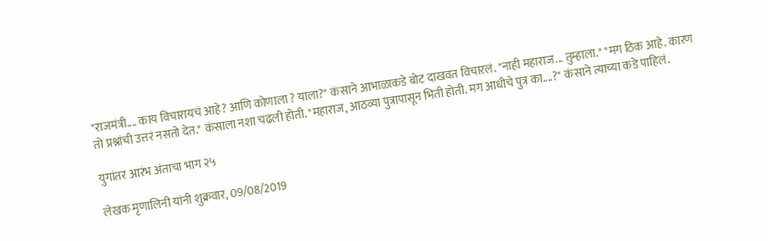"राजमंत्री.... काय विचारायचं आहे? आणि कोणाला ? याला?" कंसाने आभाळाकडे बोट दाखवत विचारलं. "नाही महाराज... तुम्हाला." "मग ठिक आहे. कारण तो प्रश्नांची उत्तरं नसतो देत." कंसाला नशा चढली होती. "महाराज, आठव्या पुत्रापासून भिती होती. मग आधीचे पुत्र का....?" कंसाने त्याच्या कडे पाहिलं.

युगांतर आरंभ अंताचा भाग २५

लेखक मृणालिनी यांनी शुक्रवार, 09/08/2019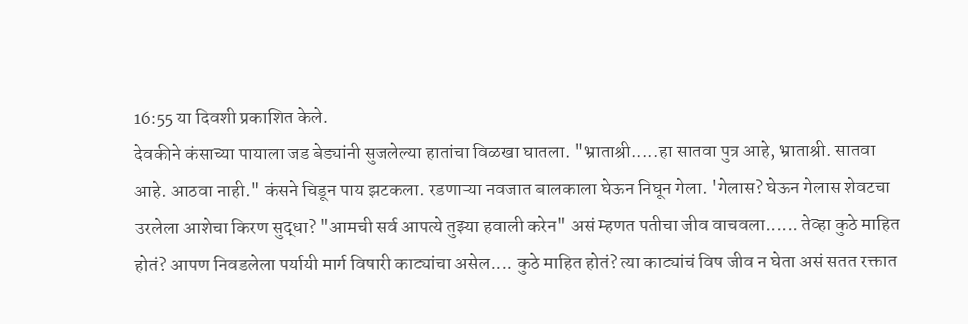16:55 या दिवशी प्रकाशित केले.
देवकीने कंसाच्या पायाला जड बेड्यांनी सुजलेल्या हातांचा विळखा घातला. "भ्राताश्री.....हा सातवा पुत्र आहे, भ्राताश्री. सातवा आहे. आठवा नाही." कंसने चिडून पाय झटकला. रडणाऱ्या नवजात बालकाला घेऊन निघून गेला. 'गेलास? घेऊन गेलास शेवटचा उरलेला आशेचा किरण सुद्धा? "आमची सर्व आपत्ये तुझ्या हवाली करेन" असं म्हणत पतीचा जीव वाचवला...... तेव्हा कुठे माहित होतं? आपण निवडलेला पर्यायी मार्ग विषारी काट्यांचा असेल.... कुठे माहित होतं? त्या काट्यांचं विष जीव न घेता असं सतत रक्तात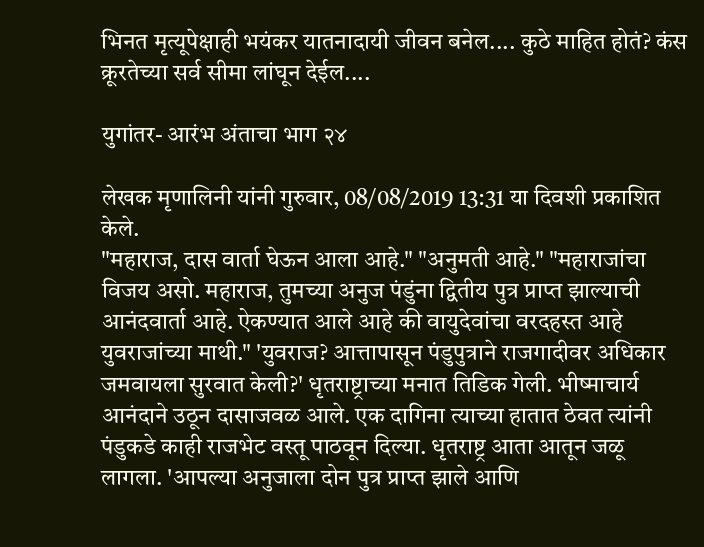भिनत मृत्यूपेक्षाही भयंकर यातनादायी जीवन बनेल.... कुठे माहित होतं? कंस क्रूरतेच्या सर्व सीमा लांघून देईल....

युगांतर- आरंभ अंताचा भाग २४

लेखक मृणालिनी यांनी गुरुवार, 08/08/2019 13:31 या दिवशी प्रकाशित केले.
"महाराज, दास वार्ता घेऊन आला आहे." "अनुमती आहे." "महाराजांचा विजय असो. महाराज, तुमच्या अनुज पंडुंना द्वितीय पुत्र प्राप्त झाल्याची आनंदवार्ता आहे. ऐकण्यात आले आहे की वायुदेवांचा वरदहस्त आहे युवराजांच्या माथी." 'युवराज? आत्तापासून पंडुपुत्राने राजगादीवर अधिकार जमवायला सुरवात केली?' धृतराष्ट्राच्या मनात तिडिक गेली. भीष्माचार्य आनंदाने उठून दासाजवळ आले. एक दागिना त्याच्या हातात ठेवत त्यांनी पंडुकडे काही राजभेट वस्तू पाठवून दिल्या. धृतराष्ट्र आता आतून जळू लागला. 'आपल्या अनुजाला दोन पुत्र प्राप्त झाले आणि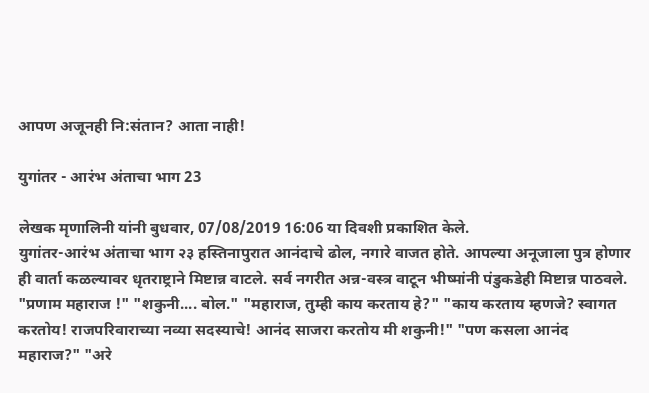आपण अजूनही नि:संतान? आता नाही!

युगांतर - आरंभ अंताचा भाग 23

लेखक मृणालिनी यांनी बुधवार, 07/08/2019 16:06 या दिवशी प्रकाशित केले.
युगांतर-आरंभ अंताचा भाग २३ हस्तिनापुरात आनंदाचे ढोल, नगारे वाजत होते. आपल्या अनूजाला पुत्र होणार ही वार्ता कळल्यावर धृतराष्ट्राने मिष्टान्न वाटले. सर्व नगरीत अन्न-वस्त्र वाटून भीष्मांनी पंडुकडेही मिष्टान्न पाठवले. "प्रणाम महाराज !" "शकुनी.... बोल." "महाराज, तुम्ही काय करताय हे?" "काय करताय म्हणजे? स्वागत करतोय! राजपरिवाराच्या नव्या सदस्याचे! आनंद साजरा करतोय मी शकुनी!" "पण कसला आनंद महाराज?" "अरे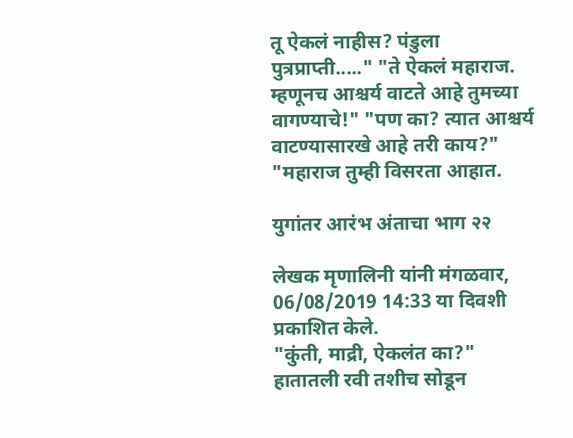तू ऐकलं नाहीस? पंडुला पुत्रप्राप्ती....." "ते ऐकलं महाराज. म्हणूनच आश्चर्य वाटते आहे तुमच्या वागण्याचे!" "पण का? त्यात आश्चर्य वाटण्यासारखे आहे तरी काय?" "महाराज तुम्ही विसरता आहात.

युगांतर आरंभ अंताचा भाग २२

लेखक मृणालिनी यांनी मंगळवार, 06/08/2019 14:33 या दिवशी प्रकाशित केले.
"कुंती, माद्री, ऐकलंत का?" हातातली रवी तशीच सोडून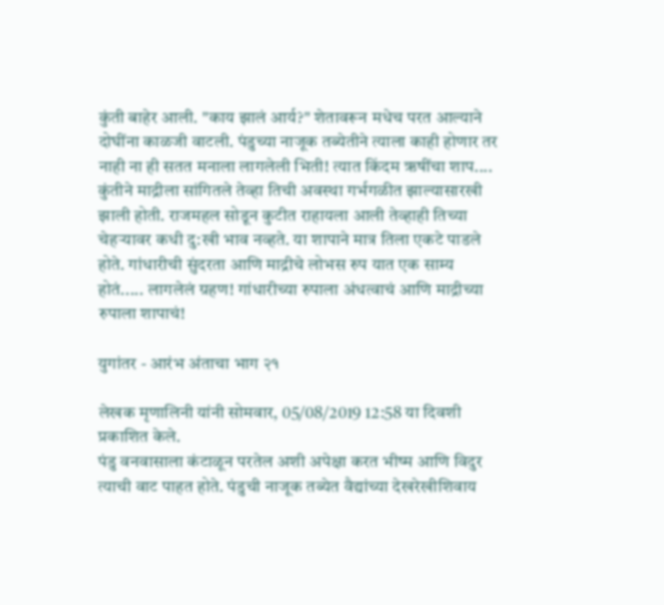कुंती बाहेर आली. "काय झालं आर्य?" शेतावरून मधेच परत आल्याने दोघींना काळजी वाटली. पंडुच्या नाजूक तब्येतीने त्याला काही होणार तर नाही ना ही सतत मनाला लागलेली भिती! त्यात किंदम ऋषींचा शाप.... कुंतीने माद्रीला सांगितले तेव्हा तिची अवस्था गर्भगळीत झाल्यासारखी झाली होती. राजमहल सोडून कुटीत राहायला आली तेव्हाही तिच्या चेहऱ्यावर कधी दु:खी भाव नव्हते. या शापाने मात्र तिला एकटे पाडले होते. गांधारीची सुंदरता आणि माद्रीचे लोभस रुप यात एक साम्य होतं..... लागलेलं ग्रहण! गांधारीच्या रुपाला अंधत्वाचं आणि माद्रीच्या रुपाला शापाचं!

युगांतर - आरंभ अंताचा भाग २१

लेखक मृणालिनी यांनी सोमवार, 05/08/2019 12:58 या दिवशी प्रकाशित केले.
पंडु वनवासाला कंटाळून परतेल अशी अपेक्षा करत भीष्म आणि विदुर त्याची वाट पाहत होते. पंडुची नाजूक तब्येत वैद्यांच्या देखरेखीशिवाय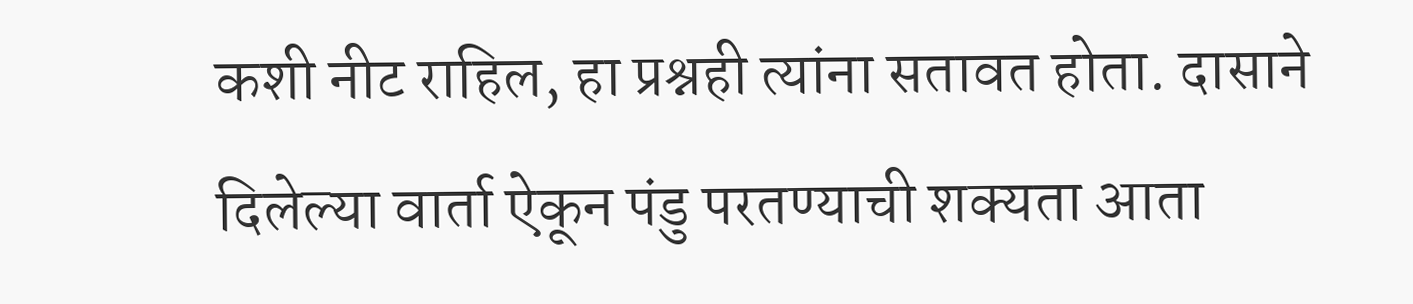कशी नीट राहिल, हा प्रश्नही त्यांना सतावत होता. दासाने दिलेल्या वार्ता ऐकून पंडु परतण्याची शक्यता आता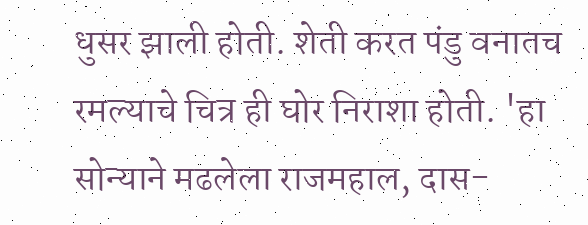धुसर झाली होती. शेती करत पंडु वनातच रमल्याचे चित्र ही घोर निराशा होती. 'हा सोन्याने मढलेला राजमहाल, दास-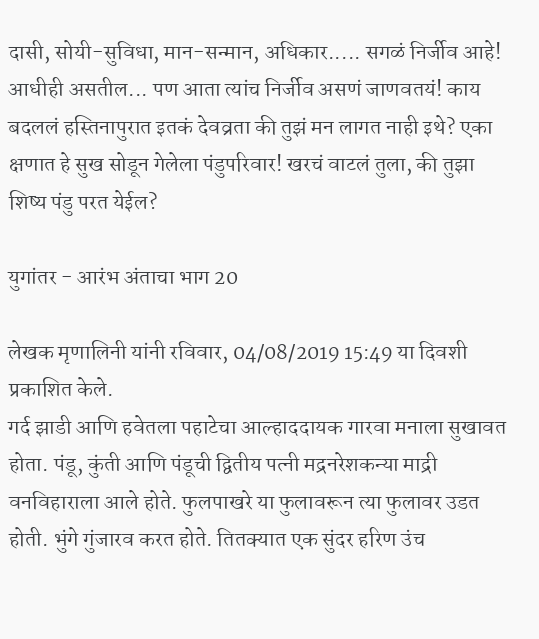दासी, सोयी-सुविधा, मान-सन्मान, अधिकार..... सगळं निर्जीव आहे! आधीही असतील... पण आता त्यांच निर्जीव असणं जाणवतयं! काय बदललं हस्तिनापुरात इतकं देवव्रता की तुझं मन लागत नाही इथे? एका क्षणात हे सुख सोडून गेलेला पंडुपरिवार! खरचं वाटलं तुला, की तुझा शिष्य पंडु परत येईल?

युगांतर - आरंभ अंताचा भाग 20

लेखक मृणालिनी यांनी रविवार, 04/08/2019 15:49 या दिवशी प्रकाशित केले.
गर्द झाडी आणि हवेतला पहाटेचा आल्हाददायक गारवा मनाला सुखावत होता. पंडू, कुंती आणि पंडूची द्वितीय पत्नी मद्रनरेशकन्या माद्री वनविहाराला आले होते. फुलपाखरे या फुलावरून त्या फुलावर उडत होती. भुंगे गुंजारव करत होते. तितक्यात एक सुंदर हरिण उंच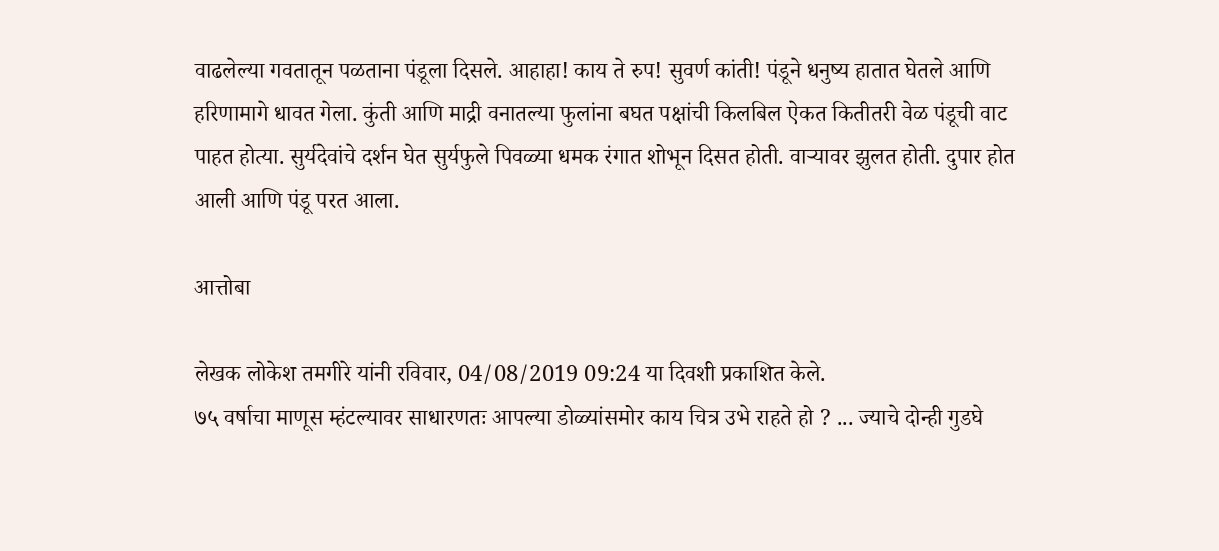वाढलेल्या गवतातून पळताना पंडूला दिसले. आहाहा! काय ते रुप! सुवर्ण कांती! पंडूने धनुष्य हातात घेतले आणि हरिणामागे धावत गेला. कुंती आणि माद्री वनातल्या फुलांना बघत पक्षांची किलबिल ऐकत कितीतरी वेळ पंडूची वाट पाहत होत्या. सुर्यदेवांचे दर्शन घेत सुर्यफुले पिवळ्या धमक रंगात शोभून दिसत होती. वाऱ्यावर झुलत होती. दुपार होत आली आणि पंडू परत आला.

आत्तोबा

लेखक लोकेश तमगीरे यांनी रविवार, 04/08/2019 09:24 या दिवशी प्रकाशित केले.
७५ वर्षाचा माणूस म्हंटल्यावर साधारणतः आपल्या डोळ्यांसमोर काय चित्र उभे राहते हो ? ... ज्याचे दोन्ही गुडघे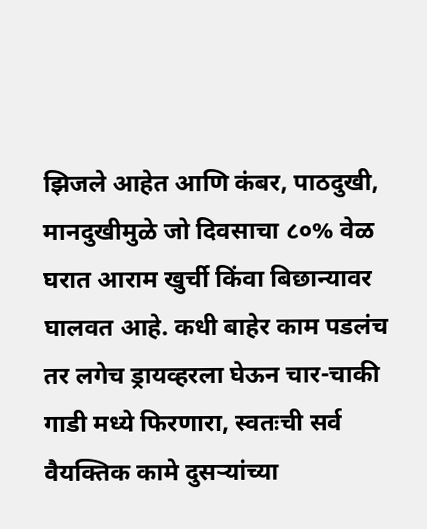झिजले आहेत आणि कंबर, पाठदुखी, मानदुखीमुळे जो दिवसाचा ८०% वेळ घरात आराम खुर्ची किंवा बिछान्यावर घालवत आहे. कधी बाहेर काम पडलंच तर लगेच ड्रायव्हरला घेऊन चार-चाकी गाडी मध्ये फिरणारा, स्वतःची सर्व वैयक्तिक कामे दुसऱ्यांच्या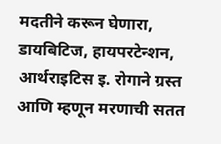मदतीने करून घेणारा, डायबिटिज, हायपरटेन्शन, आर्थराइटिस इ. रोगाने ग्रस्त आणि म्हणून मरणाची सतत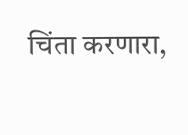चिंता करणारा,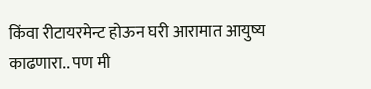किंवा रीटायरमेन्ट होऊन घरी आरामात आयुष्य काढणारा.. पण मी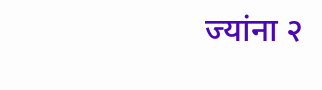ज्यांना २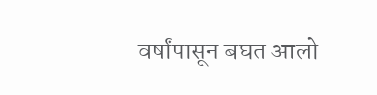वर्षांपासून बघत आलो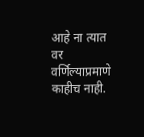आहे ना त्यात वर वर्णिल्याप्रमाणे काहीच नाही.